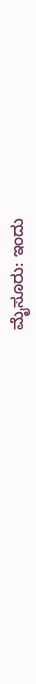ಮೈಸೂರು: ಇಂದು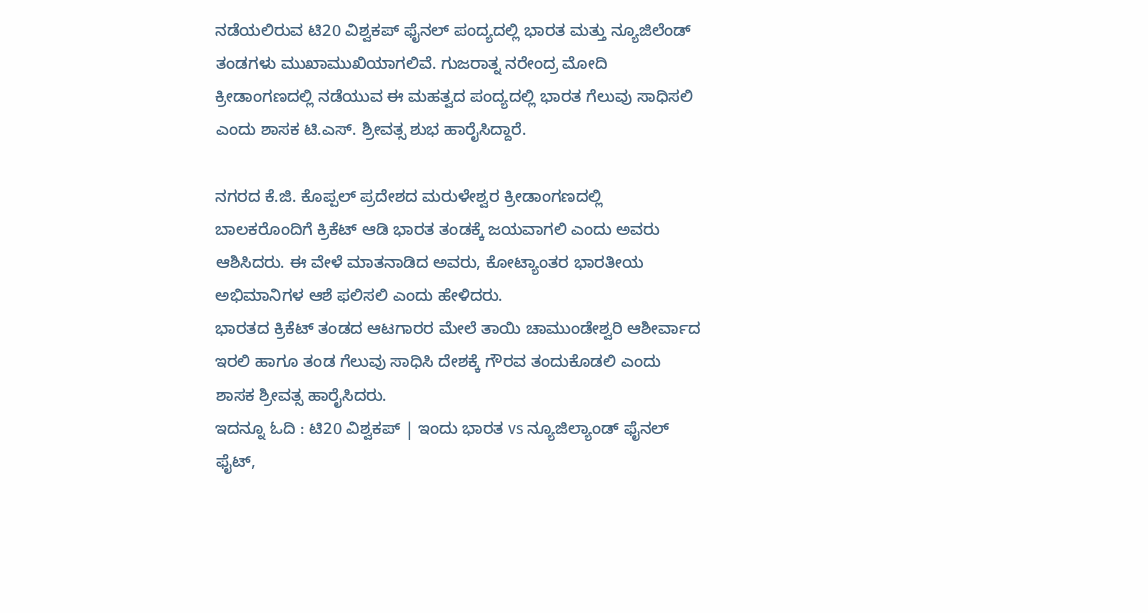ನಡೆಯಲಿರುವ ಟಿ20 ವಿಶ್ವಕಪ್ ಫೈನಲ್ ಪಂದ್ಯದಲ್ಲಿ ಭಾರತ ಮತ್ತು ನ್ಯೂಜಿಲೆಂಡ್ ತಂಡಗಳು ಮುಖಾಮುಖಿಯಾಗಲಿವೆ. ಗುಜರಾತ್ನ ನರೇಂದ್ರ ಮೋದಿ ಕ್ರೀಡಾಂಗಣದಲ್ಲಿ ನಡೆಯುವ ಈ ಮಹತ್ವದ ಪಂದ್ಯದಲ್ಲಿ ಭಾರತ ಗೆಲುವು ಸಾಧಿಸಲಿ ಎಂದು ಶಾಸಕ ಟಿ.ಎಸ್. ಶ್ರೀವತ್ಸ ಶುಭ ಹಾರೈಸಿದ್ದಾರೆ.

ನಗರದ ಕೆ.ಜಿ. ಕೊಪ್ಪಲ್ ಪ್ರದೇಶದ ಮರುಳೇಶ್ವರ ಕ್ರೀಡಾಂಗಣದಲ್ಲಿ ಬಾಲಕರೊಂದಿಗೆ ಕ್ರಿಕೆಟ್ ಆಡಿ ಭಾರತ ತಂಡಕ್ಕೆ ಜಯವಾಗಲಿ ಎಂದು ಅವರು ಆಶಿಸಿದರು. ಈ ವೇಳೆ ಮಾತನಾಡಿದ ಅವರು, ಕೋಟ್ಯಾಂತರ ಭಾರತೀಯ ಅಭಿಮಾನಿಗಳ ಆಶೆ ಫಲಿಸಲಿ ಎಂದು ಹೇಳಿದರು.
ಭಾರತದ ಕ್ರಿಕೆಟ್ ತಂಡದ ಆಟಗಾರರ ಮೇಲೆ ತಾಯಿ ಚಾಮುಂಡೇಶ್ವರಿ ಆಶೀರ್ವಾದ ಇರಲಿ ಹಾಗೂ ತಂಡ ಗೆಲುವು ಸಾಧಿಸಿ ದೇಶಕ್ಕೆ ಗೌರವ ತಂದುಕೊಡಲಿ ಎಂದು ಶಾಸಕ ಶ್ರೀವತ್ಸ ಹಾರೈಸಿದರು.
ಇದನ್ನೂ ಓದಿ : ಟಿ20 ವಿಶ್ವಕಪ್ | ಇಂದು ಭಾರತ vs ನ್ಯೂಜಿಲ್ಯಾಂಡ್ ಫೈನಲ್ ಫೈಟ್,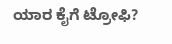ಯಾರ ಕೈಗೆ ಟ್ರೋಫಿ?